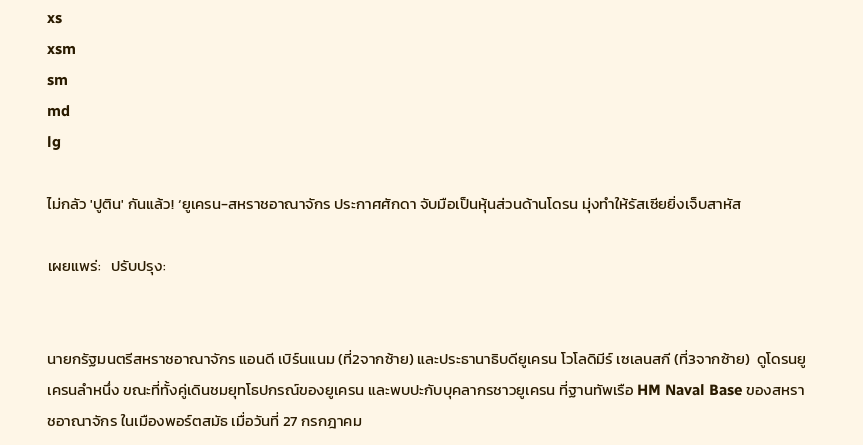xs
xsm
sm
md
lg

ไม่กลัว 'ปูติน' กันแล้ว! ‘ยูเครน-สหราชอาณาจักร ประกาศศักดา จับมือเป็นหุ้นส่วนด้านโดรน มุ่งทำให้รัสเซียยิ่งเจ็บสาหัส

เผยแพร่:   ปรับปรุง:


นายกรัฐมนตรีสหราชอาณาจักร แอนดี เบิร์นแนม (ที่2จากซ้าย) และประธานาธิบดียูเครน โวโลดิมีร์ เซเลนสกี (ที่3จากซ้าย)  ดูโดรนยูเครนลำหนึ่ง ขณะที่ทั้งคู่เดินชมยุทโธปกรณ์ของยูเครน และพบปะกับบุคลากรชาวยูเครน ที่ฐานทัพเรือ HM Naval Base ของสหราชอาณาจักร ในเมืองพอร์ตสมัธ เมื่อวันที่ 27 กรกฎาคม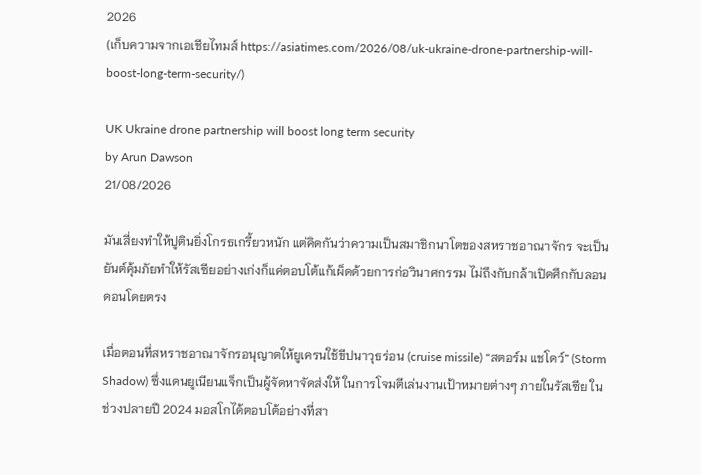2026
(เก็บความจากเอเชียไทมส์ https://asiatimes.com/2026/08/uk-ukraine-drone-partnership-will-boost-long-term-security/)

UK Ukraine drone partnership will boost long term security
by Arun Dawson
21/08/2026

มันเสี่ยงทำให้ปูตินยิ่งโกรธเกรี้ยวหนัก แต่คิดกันว่าความเป็นสมาชิกนาโตของสหราชอาณาจักร จะเป็นยันต์คุ้มภัยทำให้รัสเซียอย่างเก่งก็แค่ตอบโต้แก้เผ็ดด้วยการก่อวินาศกรรม ไม่ถึงกับกล้าเปิดศึกกับลอนดอนโดยตรง

เมื่อตอนที่สหราชอาณาจักรอนุญาตให้ยูเครนใช้ขีปนาวุธร่อน (cruise missile) “สตอร์ม แชโดว์” (Storm Shadow) ซึ่งแดนยูเนียนแจ็กเป็นผู้จัดหาจัดส่งให้ ในการโจมตีเล่นงานเป้าหมายต่างๆ ภายในรัสเซีย ในช่วงปลายปี 2024 มอสโกได้ตอบโต้อย่างที่สา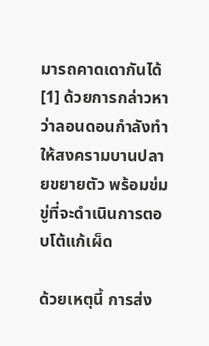มารถคาดเดากันได้ [1] ด้วยการกล่าวหาว่าลอนดอนกำลังทำให้สงครามบานปลายขยายตัว พร้อมข่มขู่ที่จะดำเนินการตอบโต้แก้เผ็ด

ด้วยเหตุนี้ การส่ง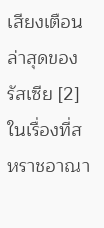เสียงเตือนล่าสุดของรัสเซีย [2] ในเรื่องที่สหราชอาณา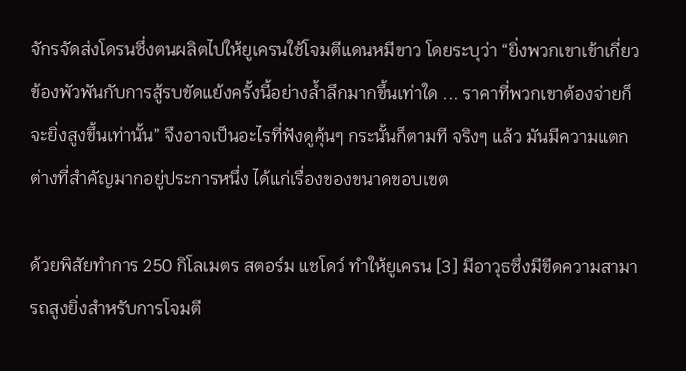จักรจัดส่งโดรนซึ่งตนผลิตไปให้ยูเครนใช้โจมตีแดนหมีขาว โดยระบุว่า “ยิ่งพวกเขาเข้าเกี่ยวข้องพัวพันกับการสู้รบขัดแย้งครั้งนี้อย่างล้ำลึกมากขึ้นเท่าใด ... ราคาที่พวกเขาต้องจ่ายก็จะยิ่งสูงขึ้นเท่านั้น” จึงอาจเป็นอะไรที่ฟังดูคุ้นๆ กระนั้นก็ตามที จริงๆ แล้ว มันมีความแตกต่างที่สำคัญมากอยู่ประการหนึ่ง ได้แก่เรื่องของขนาดขอบเขต

ด้วยพิสัยทำการ 250 กิโลเมตร สตอร์ม แชโดว์ ทำให้ยูเครน [3] มีอาวุธซึ่งมีขีดความสามารถสูงยิ่งสำหรับการโจมตี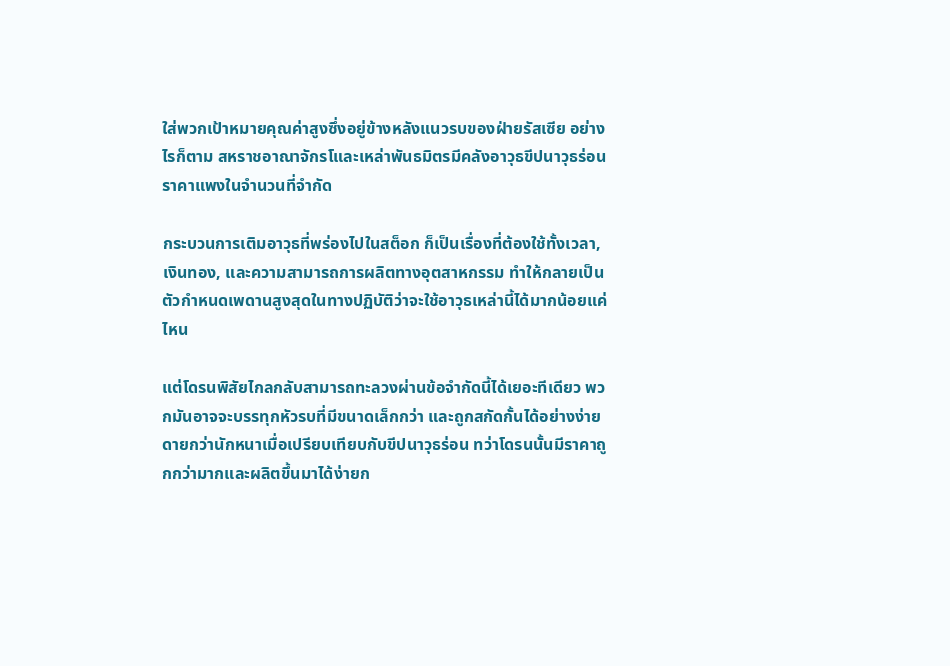ใส่พวกเป้าหมายคุณค่าสูงซึ่งอยู่ข้างหลังแนวรบของฝ่ายรัสเซีย อย่างไรก็ตาม สหราชอาณาจักรโและเหล่าพันธมิตรมีคลังอาวุธขีปนาวุธร่อนราคาแพงในจำนวนที่จำกัด

กระบวนการเติมอาวุธที่พร่องไปในสต็อก ก็เป็นเรื่องที่ต้องใช้ทั้งเวลา, เงินทอง, และความสามารถการผลิตทางอุตสาหกรรม ทำให้กลายเป็นตัวกำหนดเพดานสูงสุดในทางปฏิบัติว่าจะใช้อาวุธเหล่านี้ได้มากน้อยแค่ไหน

แต่โดรนพิสัยไกลกลับสามารถทะลวงผ่านข้อจำกัดนี้ได้เยอะทีเดียว พวกมันอาจจะบรรทุกหัวรบที่มีขนาดเล็กกว่า และถูกสกัดกั้นได้อย่างง่ายดายกว่านักหนาเมื่อเปรียบเทียบกับขีปนาวุธร่อน ทว่าโดรนนั้นมีราคาถูกกว่ามากและผลิตขึ้นมาได้ง่ายก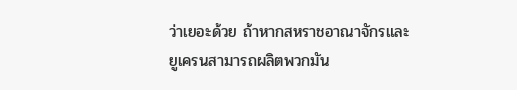ว่าเยอะด้วย ถ้าหากสหราชอาณาจักรและยูเครนสามารถผลิตพวกมัน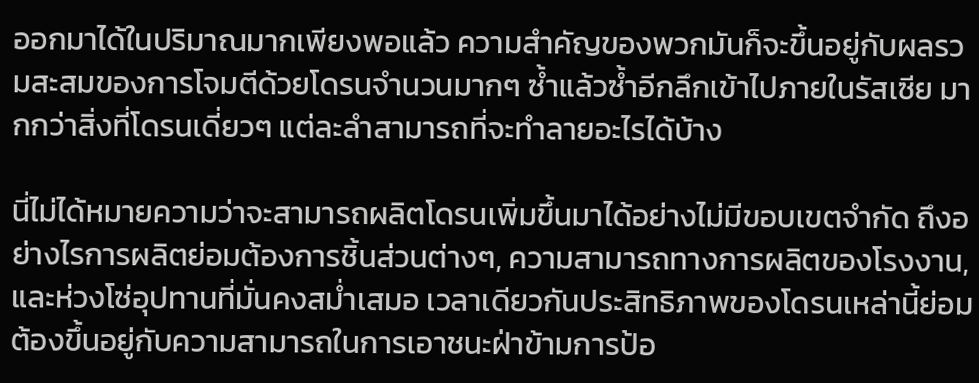ออกมาได้ในปริมาณมากเพียงพอแล้ว ความสำคัญของพวกมันก็จะขึ้นอยู่กับผลรวมสะสมของการโจมตีด้วยโดรนจำนวนมากๆ ซ้ำแล้วซ้ำอีกลึกเข้าไปภายในรัสเซีย มากกว่าสิ่งที่โดรนเดี่ยวๆ แต่ละลำสามารถที่จะทำลายอะไรได้บ้าง

นี่ไม่ได้หมายความว่าจะสามารถผลิตโดรนเพิ่มขึ้นมาได้อย่างไม่มีขอบเขตจำกัด ถึงอย่างไรการผลิตย่อมต้องการชิ้นส่วนต่างๆ, ความสามารถทางการผลิตของโรงงาน, และห่วงโซ่อุปทานที่มั่นคงสม่ำเสมอ เวลาเดียวกันประสิทธิภาพของโดรนเหล่านี้ย่อมต้องขึ้นอยู่กับความสามารถในการเอาชนะฝ่าข้ามการป้อ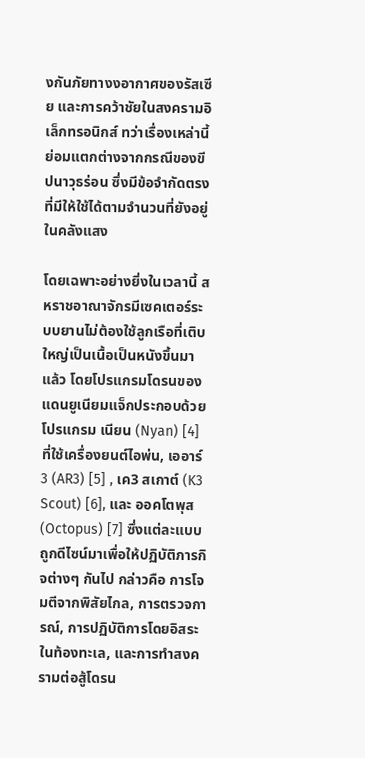งกันภัยทางงอากาศของรัสเซีย และการคว้าชัยในสงครามอิเล็กทรอนิกส์ ทว่าเรื่องเหล่านี้ย่อมแตกต่างจากกรณีของขีปนาวุธร่อน ซึ่งมีข้อจำกัดตรงที่มีให้ใช้ได้ตามจำนวนที่ยังอยู่ในคลังแสง

โดยเฉพาะอย่างยิ่งในเวลานี้ สหราชอาณาจักรมีเซคเตอร์ระบบยานไม่ต้องใช้ลูกเรือที่เติบใหญ่เป็นเนื้อเป็นหนังขึ้นมาแล้ว โดยโปรแกรมโดรนของแดนยูเนียมแจ็กประกอบด้วย โปรแกรม เนียน (Nyan) [4] ที่ใช้เครื่องยนต์ไอพ่น, เออาร์3 (AR3) [5] , เค3 สเกาต์ (K3 Scout) [6], และ ออคโตพุส (Octopus) [7] ซึ่งแต่ละแบบถูกดีไซน์มาเพื่อให้ปฏิบัติภารกิจต่างๆ กันไป กล่าวคือ การโจมตีจากพิสัยไกล, การตรวจการณ์, การปฏิบัติการโดยอิสระในท้องทะเล, และการทำสงครามต่อสู้โดรน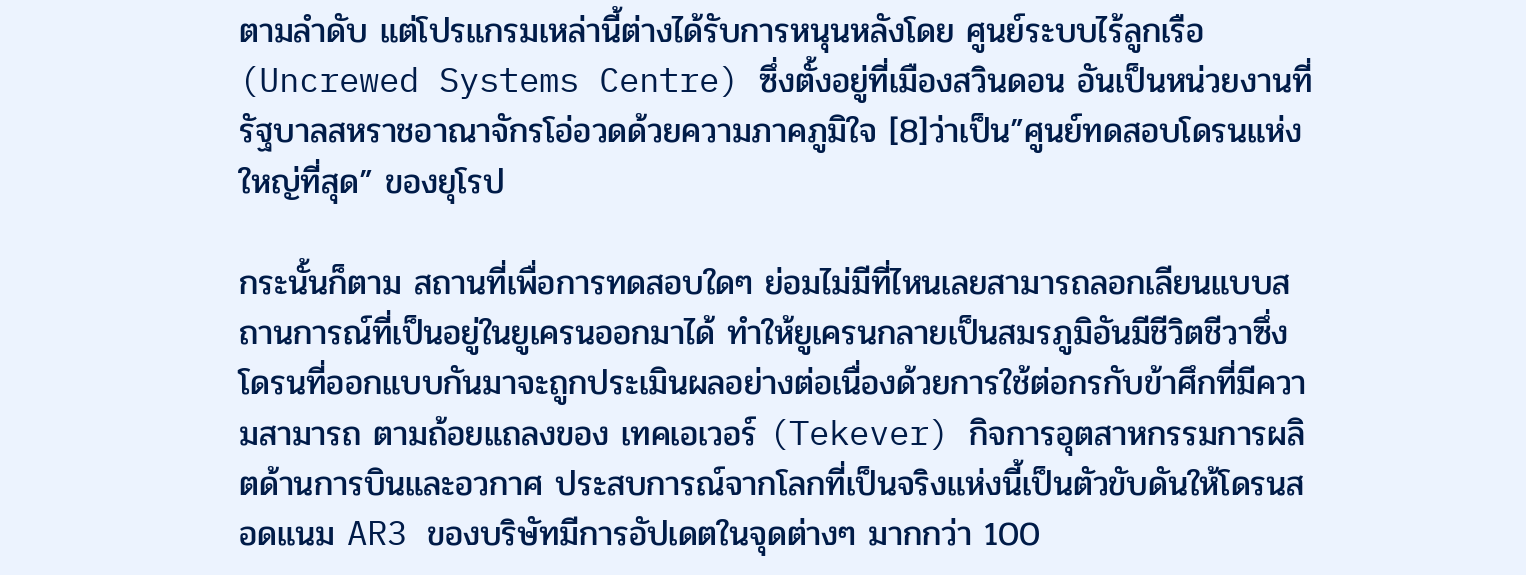ตามลำดับ แต่โปรแกรมเหล่านี้ต่างได้รับการหนุนหลังโดย ศูนย์ระบบไร้ลูกเรือ (Uncrewed Systems Centre) ซึ่งตั้งอยู่ที่เมืองสวินดอน อันเป็นหน่วยงานที่รัฐบาลสหราชอาณาจักรโอ่อวดด้วยความภาคภูมิใจ [8]ว่าเป็น”ศูนย์ทดสอบโดรนแห่งใหญ่ที่สุด” ของยุโรป

กระนั้นก็ตาม สถานที่เพื่อการทดสอบใดๆ ย่อมไม่มีที่ไหนเลยสามารถลอกเลียนแบบสถานการณ์ที่เป็นอยู่ในยูเครนออกมาได้ ทำให้ยูเครนกลายเป็นสมรภูมิอันมีชีวิตชีวาซึ่งโดรนที่ออกแบบกันมาจะถูกประเมินผลอย่างต่อเนื่องด้วยการใช้ต่อกรกับข้าศึกที่มีความสามารถ ตามถ้อยแถลงของ เทคเอเวอร์ (Tekever) กิจการอุตสาหกรรมการผลิตด้านการบินและอวกาศ ประสบการณ์จากโลกที่เป็นจริงแห่งนี้เป็นตัวขับดันให้โดรนสอดแนม AR3 ของบริษัทมีการอัปเดตในจุดต่างๆ มากกว่า 100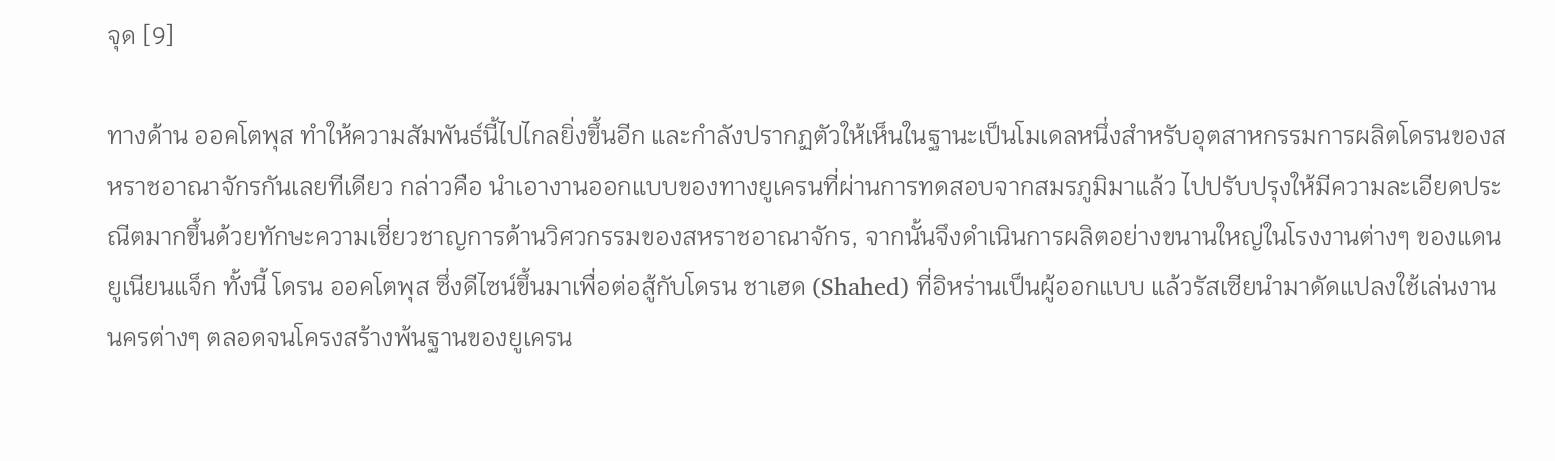จุด [9]

ทางด้าน ออคโตพุส ทำให้ความสัมพันธ์นี้ไปไกลยิ่งขึ้นอีก และกำลังปรากฏตัวให้เห็นในฐานะเป็นโมเดลหนึ่งสำหรับอุตสาหกรรมการผลิตโดรนของสหราชอาณาจักรกันเลยทีเดียว กล่าวคือ นำเอางานออกแบบของทางยูเครนที่ผ่านการทดสอบจากสมรภูมิมาแล้ว ไปปรับปรุงให้มีความละเอียดประณีตมากขึ้นด้วยทักษะความเชี่ยวชาญการด้านวิศวกรรมของสหราชอาณาจักร, จากนั้นจึงดำเนินการผลิตอย่างขนานใหญ่ในโรงงานต่างๆ ของแดนยูเนียนแจ็ก ทั้งนี้ โดรน ออคโตพุส ซึ่งดีไซน์ขึ้นมาเพื่อต่อสู้กับโดรน ชาเฮด (Shahed) ที่อิหร่านเป็นผู้ออกแบบ แล้วรัสเซียนำมาดัดแปลงใช้เล่นงานนครต่างๆ ตลอดจนโครงสร้างพ้นฐานของยูเครน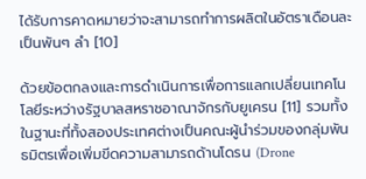ได้รับการคาดหมายว่าจะสามารถทำการผลิตในอัตราเดือนละเป็นพันๆ ลำ [10]

ด้วยข้อตกลงและการดำเนินการเพื่อการแลกเปลี่ยนเทคโนโลยีระหว่างรัฐบาลสหราชอาณาจักรกับยูเครน [11] รวมทั้งในฐานะที่ทั้งสองประเทศต่างเป็นคณะผู้นำร่วมของกลุ่มพันธมิตรเพื่อเพิ่มขีดความสามารถด้านโดรน (Drone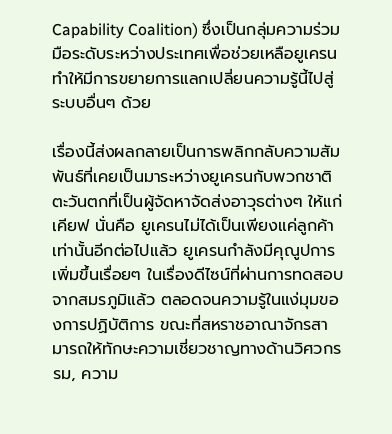Capability Coalition) ซึ่งเป็นกลุ่มความร่วมมือระดับระหว่างประเทศเพื่อช่วยเหลือยูเครน ทำให้มีการขยายการแลกเปลี่ยนความรู้นี้ไปสู่ระบบอื่นๆ ด้วย

เรื่องนี้ส่งผลกลายเป็นการพลิกกลับความสัมพันธ์ที่เคยเป็นมาระหว่างยูเครนกับพวกชาติตะวันตกที่เป็นผู้จัดหาจัดส่งอาวุธต่างๆ ให้แก่เคียฟ นั่นคือ ยูเครนไม่ได้เป็นเพียงแค่ลูกค้าเท่านั้นอีกต่อไปแล้ว ยูเครนกำลังมีคุณูปการเพิ่มขึ้นเรื่อยๆ ในเรื่องดีไซน์ที่ผ่านการทดสอบจากสมรภูมิแล้ว ตลอดจนความรู้ในแง่มุมของการปฏิบัติการ ขณะที่สหราชอาณาจักรสามารถให้ทักษะความเชี่ยวชาญทางด้านวิศวกรรม, ความ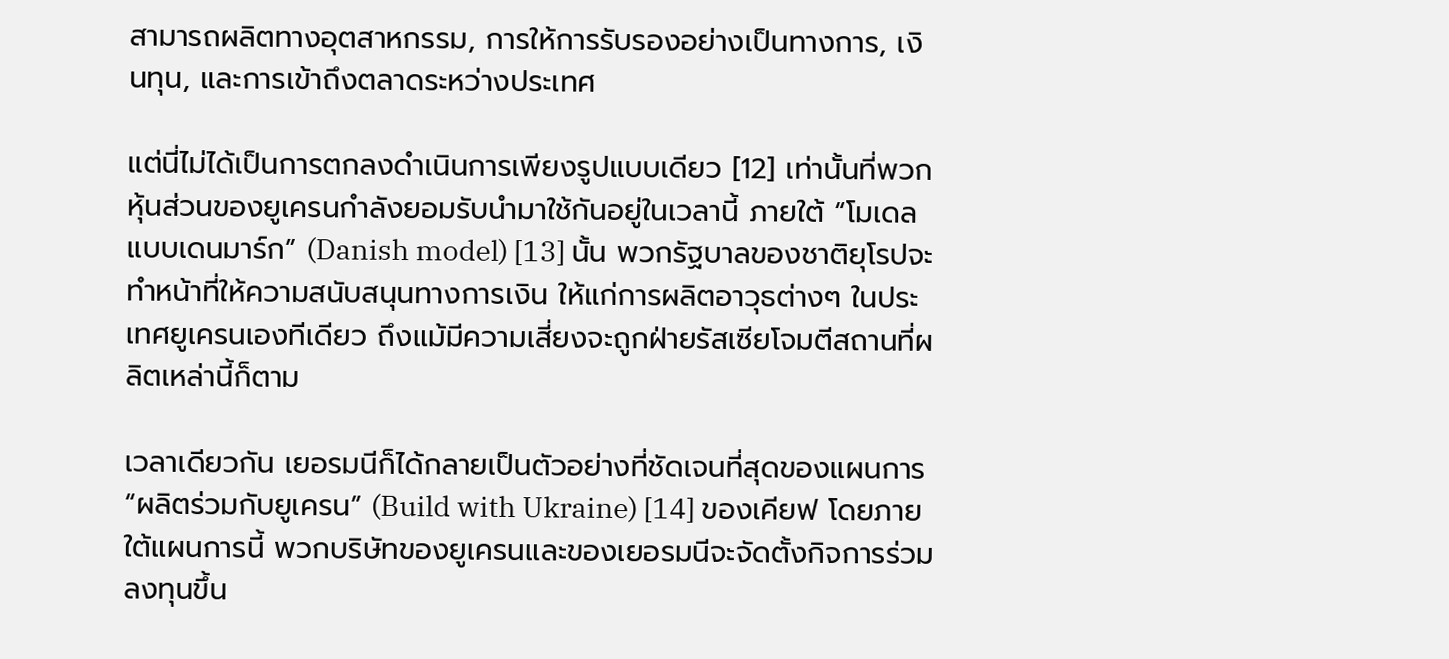สามารถผลิตทางอุตสาหกรรม, การให้การรับรองอย่างเป็นทางการ, เงินทุน, และการเข้าถึงตลาดระหว่างประเทศ

แต่นี่ไม่ได้เป็นการตกลงดำเนินการเพียงรูปแบบเดียว [12] เท่านั้นที่พวกหุ้นส่วนของยูเครนกำลังยอมรับนำมาใช้กันอยู่ในเวลานี้ ภายใต้ “โมเดลแบบเดนมาร์ก” (Danish model) [13] นั้น พวกรัฐบาลของชาติยุโรปจะทำหน้าที่ให้ความสนับสนุนทางการเงิน ให้แก่การผลิตอาวุธต่างๆ ในประเทศยูเครนเองทีเดียว ถึงแม้มีความเสี่ยงจะถูกฝ่ายรัสเซียโจมตีสถานที่ผลิตเหล่านี้ก็ตาม

เวลาเดียวกัน เยอรมนีก็ได้กลายเป็นตัวอย่างที่ชัดเจนที่สุดของแผนการ “ผลิตร่วมกับยูเครน” (Build with Ukraine) [14] ของเคียฟ โดยภายใต้แผนการนี้ พวกบริษัทของยูเครนและของเยอรมนีจะจัดตั้งกิจการร่วมลงทุนขึ้น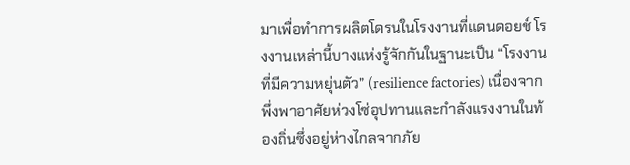มาเพื่อทำการผลิตโดรนในโรงงานที่แดนดอยช์ โรงงานเหล่านี้บางแห่งรู้จักกันในฐานะเป็น “โรงงานที่มีความหยุ่นตัว” (resilience factories) เนื่องจากพึ่งพาอาศัยห่วงโซ่อุปทานและกำลังแรงงานในท้องถิ่นซึ่งอยู่ห่างไกลจากภัย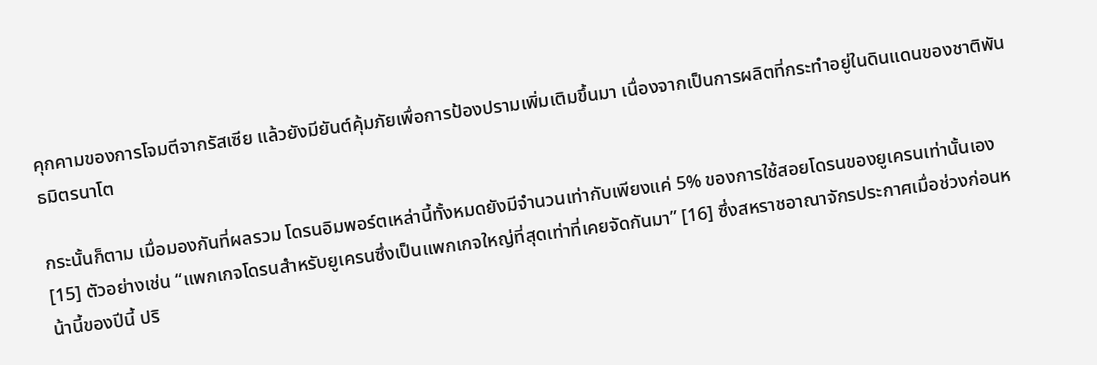คุกคามของการโจมตีจากรัสเซีย แล้วยังมียันต์คุ้มภัยเพื่อการป้องปรามเพิ่มเติมขึ้นมา เนื่องจากเป็นการผลิตที่กระทำอยู่ในดินแดนของชาติพันธมิตรนาโต

กระนั้นก็ตาม เมื่อมองกันที่ผลรวม โดรนอิมพอร์ตเหล่านี้ทั้งหมดยังมีจำนวนเท่ากับเพียงแค่ 5% ของการใช้สอยโดรนของยูเครนเท่านั้นเอง [15] ตัวอย่างเช่น “แพกเกจโดรนสำหรับยูเครนซึ่งเป็นแพกเกจใหญ่ที่สุดเท่าที่เคยจัดกันมา” [16] ซึ่งสหราชอาณาจักรประกาศเมื่อช่วงก่อนหน้านี้ของปีนี้ ปริ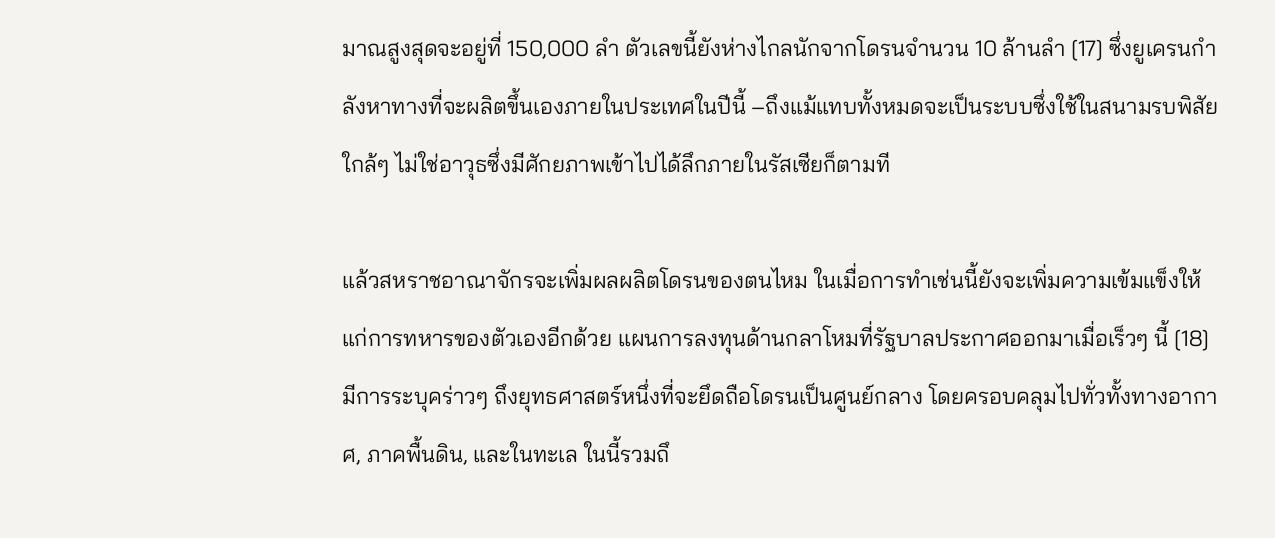มาณสูงสุดจะอยู่ที่ 150,000 ลำ ตัวเลขนี้ยังห่างไกลนักจากโดรนจำนวน 10 ล้านลำ [17] ซึ่งยูเครนกำลังหาทางที่จะผลิตขึ้นเองภายในประเทศในปีนี้ –ถึงแม้แทบทั้งหมดจะเป็นระบบซึ่งใช้ในสนามรบพิสัยใกล้ๆ ไม่ใช่อาวุธซึ่งมีศักยภาพเข้าไปได้ลึกภายในรัสเซียก็ตามที

แล้วสหราชอาณาจักรจะเพิ่มผลผลิตโดรนของตนไหม ในเมื่อการทำเช่นนี้ยังจะเพิ่มความเข้มแข็งให้แก่การทหารของตัวเองอีกด้วย แผนการลงทุนด้านกลาโหมที่รัฐบาลประกาศออกมาเมื่อเร็วๆ นี้ [18] มีการระบุคร่าวๆ ถึงยุทธศาสตร์หนึ่งที่จะยึดถือโดรนเป็นศูนย์กลาง โดยครอบคลุมไปทั่วทั้งทางอากาศ, ภาคพื้นดิน, และในทะเล ในนี้รวมถึ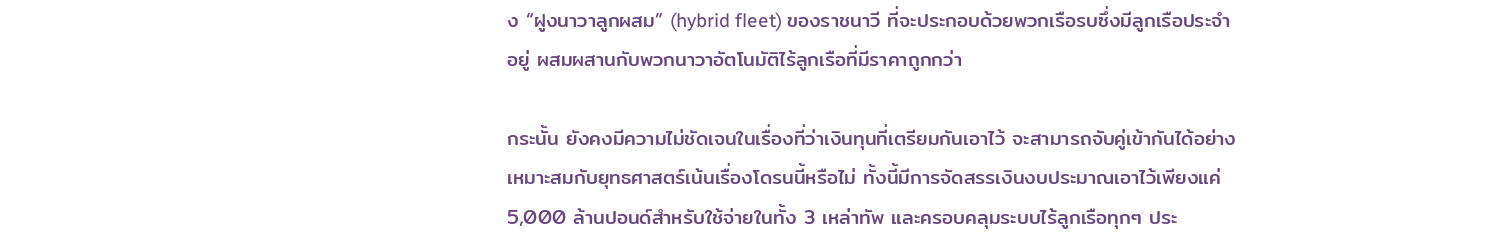ง “ฝูงนาวาลูกผสม” (hybrid fleet) ของราชนาวี ที่จะประกอบด้วยพวกเรือรบซึ่งมีลูกเรือประจำอยู่ ผสมผสานกับพวกนาวาอัตโนมัติไร้ลูกเรือที่มีราคาถูกกว่า

กระนั้น ยังคงมีความไม่ชัดเจนในเรื่องที่ว่าเงินทุนที่เตรียมกันเอาไว้ จะสามารถจับคู่เข้ากันได้อย่างเหมาะสมกับยุทธศาสตร์เน้นเรื่องโดรนนี้หรือไม่ ทั้งนี้มีการจัดสรรเงินงบประมาณเอาไว้เพียงแค่ 5,000 ล้านปอนด์สำหรับใช้จ่ายในทั้ง 3 เหล่าทัพ และครอบคลุมระบบไร้ลูกเรือทุกๆ ประ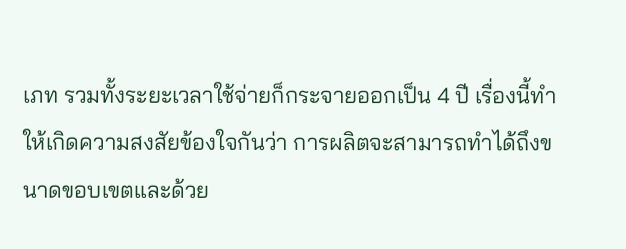เภท รวมทั้งระยะเวลาใช้จ่ายก็กระจายออกเป็น 4 ปี เรื่องนี้ทำให้เกิดความสงสัยข้องใจกันว่า การผลิตจะสามารถทำได้ถึงขนาดขอบเขตและด้วย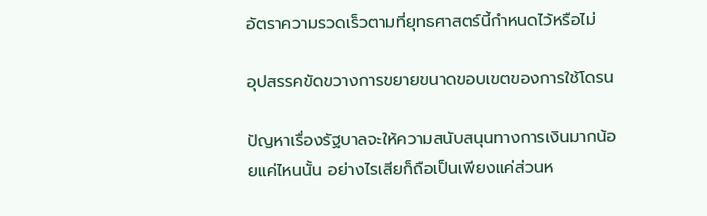อัตราความรวดเร็วตามที่ยุทธศาสตร์นี้กำหนดไว้หรือไม่

อุปสรรคขัดขวางการขยายขนาดขอบเขตของการใช้โดรน

ปัญหาเรื่องรัฐบาลจะให้ความสนับสนุนทางการเงินมากน้อยแค่ไหนนั้น อย่างไรเสียก็ถือเป็นเพียงแค่ส่วนห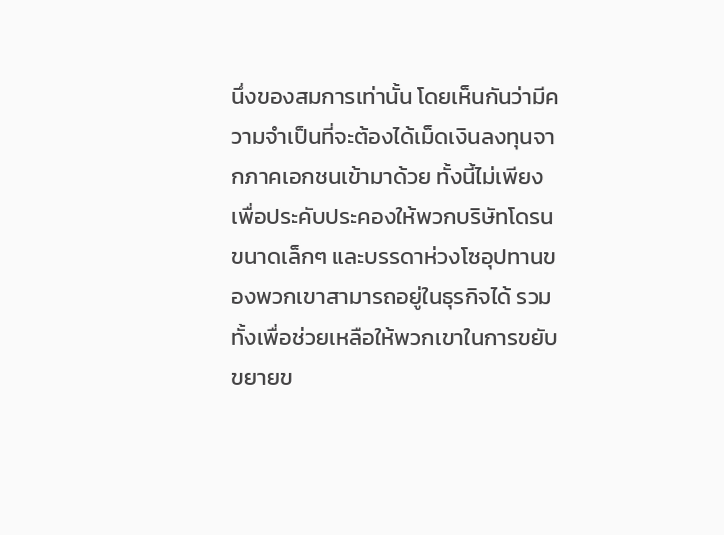นึ่งของสมการเท่านั้น โดยเห็นกันว่ามีความจำเป็นที่จะต้องได้เม็ดเงินลงทุนจากภาคเอกชนเข้ามาด้วย ทั้งนี้ไม่เพียงเพื่อประคับประคองให้พวกบริษัทโดรนขนาดเล็กๆ และบรรดาห่วงโซอุปทานของพวกเขาสามารถอยู่ในธุรกิจได้ รวมทั้งเพื่อช่วยเหลือให้พวกเขาในการขยับขยายข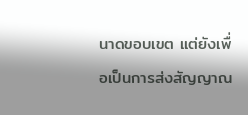นาดขอบเขต แต่ยังเพื่อเป็นการส่งสัญญาณ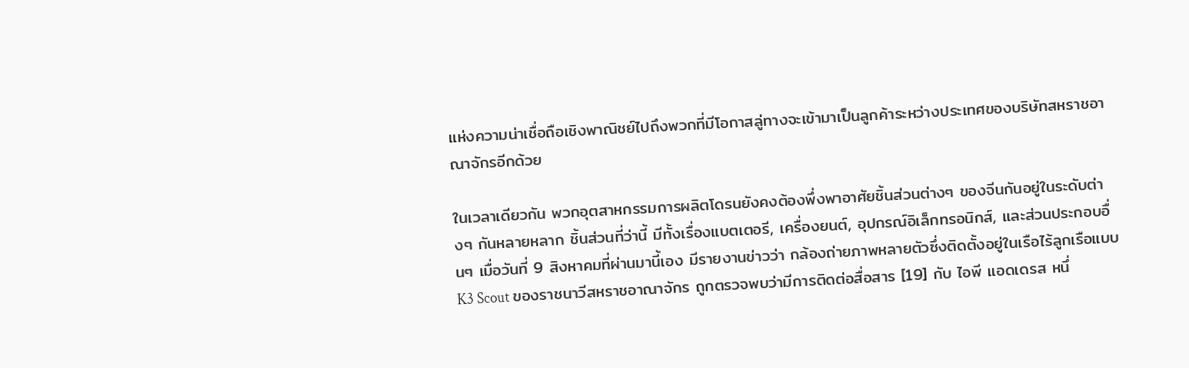แห่งความน่าเชื่อถือเชิงพาณิชย์ไปถึงพวกที่มีโอกาสลู่ทางจะเข้ามาเป็นลูกค้าระหว่างประเทศของบริษัทสหราชอาณาจักรอีกด้วย

ในเวลาเดียวกัน พวกอุตสาหกรรมการผลิตโดรนยังคงต้องพึ่งพาอาศัยชิ้นส่วนต่างๆ ของจีนกันอยู่ในระดับต่างๆ กันหลายหลาก ชิ้นส่วนที่ว่านี้ มีทั้งเรื่องแบตเตอรี, เครื่องยนต์, อุปกรณ์อิเล็กทรอนิกส์, และส่วนประกอบอื่นๆ เมื่อวันที่ 9 สิงหาคมที่ผ่านมานี้เอง มีรายงานข่าวว่า กล้องถ่ายภาพหลายตัวซึ่งติดตั้งอยู่ในเรือไร้ลูกเรือแบบ K3 Scout ของราชนาวีสหราชอาณาจักร ถูกตรวจพบว่ามีการติดต่อสื่อสาร [19] กับ ไอพี แอดเดรส หนึ่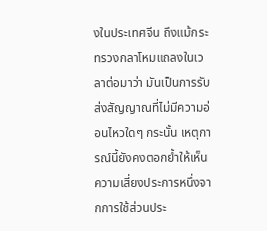งในประเทศจีน ถึงแม้กระทรวงกลาโหมแถลงในเวลาต่อมาว่า มันเป็นการรับส่งสัญญาณที่ไม่มีความอ่อนไหวใดๆ กระนั้น เหตุการณ์นี้ยังคงตอกย้ำให้เห็นความเสี่ยงประการหนึ่งจากการใช้ส่วนประ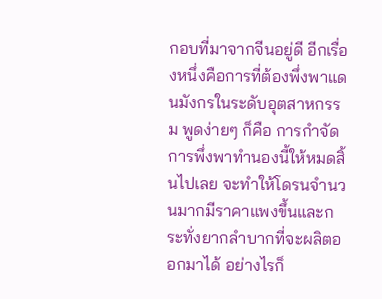กอบที่มาจากจีนอยู่ดี อีกเรื่องหนึ่งคือการที่ต้องพึ่งพาแดนมังกรในระดับอุตสาหกรรม พูดง่ายๆ ก็คือ การกำจัดการพึ่งพาทำนองนี้ให้หมดสิ้นไปเลย จะทำให้โดรนจำนวนมากมีราคาแพงขึ้นและกระทั่งยากลำบากที่จะผลิตออกมาได้ อย่างไรก็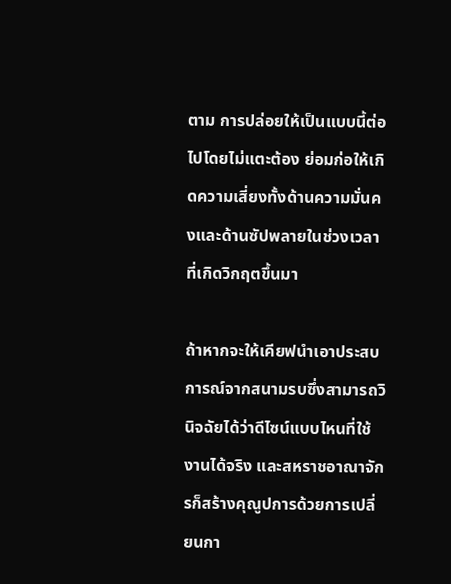ตาม การปล่อยให้เป็นแบบนี้ต่อไปโดยไม่แตะต้อง ย่อมก่อให้เกิดความเสี่ยงทั้งด้านความมั่นคงและด้านซัปพลายในช่วงเวลาที่เกิดวิกฤตขึ้นมา

ถ้าหากจะให้เคียฟนำเอาประสบการณ์จากสนามรบซึ่งสามารถวินิจฉัยได้ว่าดีไซน์แบบไหนที่ใช้งานได้จริง และสหราชอาณาจักรก็สร้างคุณูปการด้วยการเปลี่ยนกา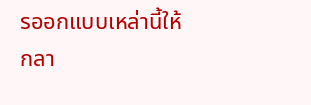รออกแบบเหล่านี้ให้กลา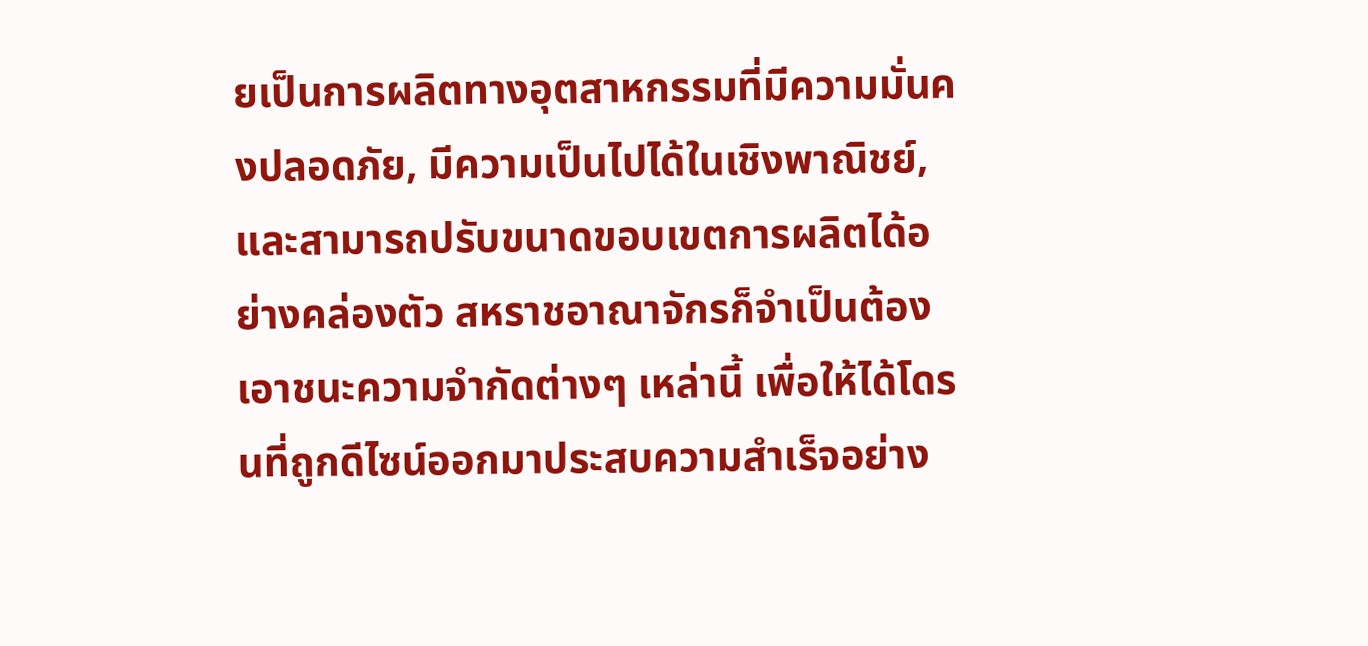ยเป็นการผลิตทางอุตสาหกรรมที่มีความมั่นคงปลอดภัย, มีความเป็นไปได้ในเชิงพาณิชย์, และสามารถปรับขนาดขอบเขตการผลิตได้อย่างคล่องตัว สหราชอาณาจักรก็จำเป็นต้องเอาชนะความจำกัดต่างๆ เหล่านี้ เพื่อให้ได้โดรนที่ถูกดีไซน์ออกมาประสบความสำเร็จอย่าง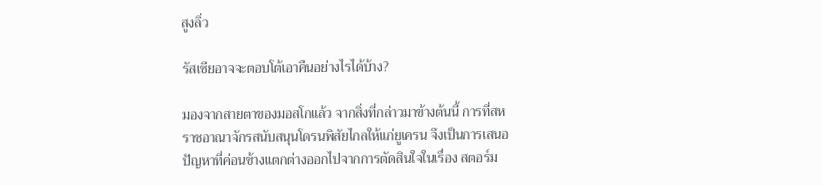สูงลิ่ว

รัสเซียอาจจะตอบโต้เอาคืนอย่างไรได้บ้าง?

มองจากสายตาของมอสโกแล้ว จากสิ่งที่กล่าวมาข้างต้นนี้ การที่สหราชอาณาจักรสนับสนุนโดรนพิสัยไกลให้แก่ยูเครน จึงเป็นการเสนอปัญหาที่ค่อนข้างแตกต่างออกไปจากการตัดสินใจในเรื่อง สตอร์ม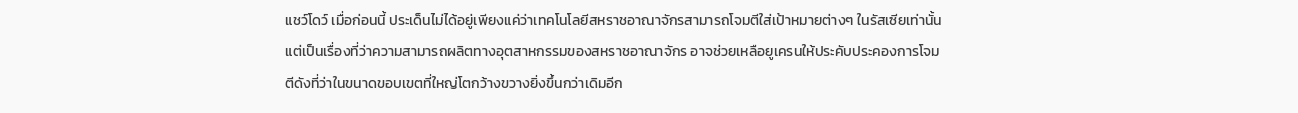แชว์โดว์ เมื่อก่อนนี้ ประเด็นไม่ได้อยู่เพียงแค่ว่าเทคโนโลยีสหราชอาณาจักรสามารถโจมตีใส่เป้าหมายต่างๆ ในรัสเซียเท่านั้น แต่เป็นเรื่องที่ว่าความสามารถผลิตทางอุตสาหกรรมของสหราชอาณาจักร อาจช่วยเหลือยูเครนให้ประคับประคองการโจมตีดังที่ว่าในขนาดขอบเขตที่ใหญ่โตกว้างขวางยิ่งขึ้นกว่าเดิมอีก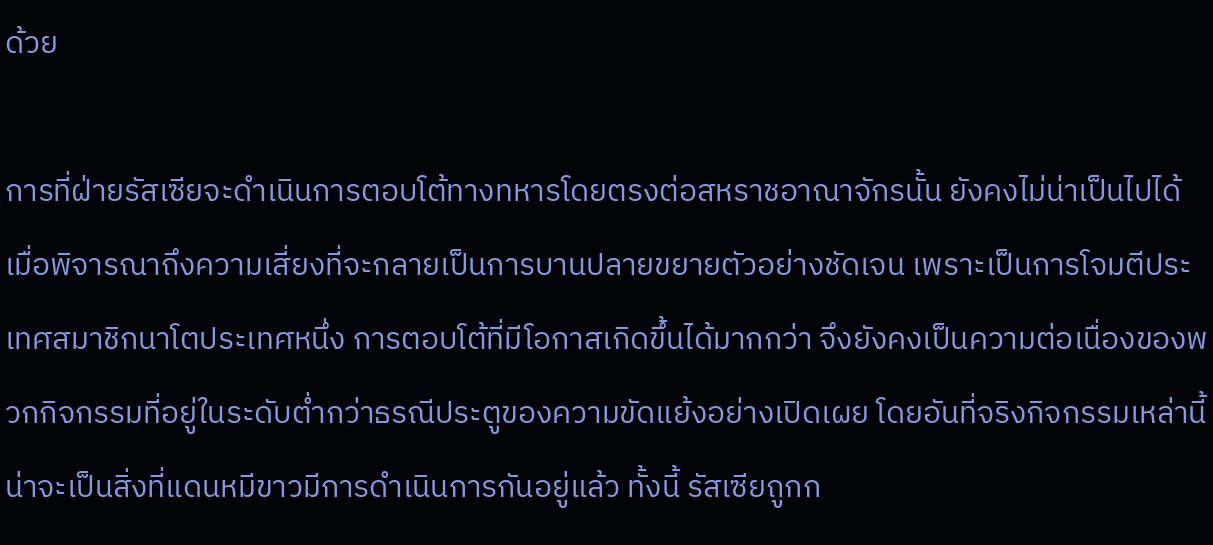ด้วย

การที่ฝ่ายรัสเซียจะดำเนินการตอบโต้ทางทหารโดยตรงต่อสหราชอาณาจักรนั้น ยังคงไม่น่าเป็นไปได้ เมื่อพิจารณาถึงความเสี่ยงที่จะกลายเป็นการบานปลายขยายตัวอย่างชัดเจน เพราะเป็นการโจมตีประเทศสมาชิกนาโตประเทศหนึ่ง การตอบโต้ที่มีโอกาสเกิดขึ้นได้มากกว่า จึงยังคงเป็นความต่อเนื่องของพวกกิจกรรมที่อยู่ในระดับต่ำกว่าธรณีประตูของความขัดแย้งอย่างเปิดเผย โดยอันที่จริงกิจกรรมเหล่านี้น่าจะเป็นสิ่งที่แดนหมีขาวมีการดำเนินการกันอยู่แล้ว ทั้งนี้ รัสเซียถูกก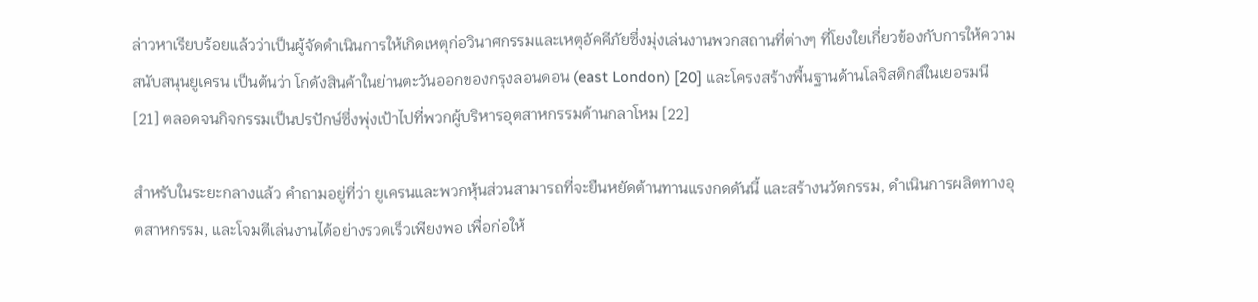ล่าวหาเรียบร้อยแล้วว่าเป็นผู้จัดดำเนินการให้เกิดเหตุก่อวินาศกรรมและเหตุอัคคีภัยซึ่งมุ่งเล่นงานพวกสถานที่ต่างๆ ที่โยงใยเกี่ยวข้องกับการให้ความสนับสนุนยูเครน เป็นต้นว่า โกดังสินค้าในย่านตะวันออกของกรุงลอนดอน (east London) [20] และโครงสร้างพื้นฐานด้านโลจิสติกส์ในเยอรมนี [21] ตลอดจนกิจกรรมเป็นปรปักษ์ซึ่งพุ่งเป้าไปที่พวกผู้บริหารอุตสาหกรรมด้านกลาโหม [22]

สำหรับในระยะกลางแล้ว คำถามอยู่ที่ว่า ยูเครนและพวกหุ้นส่วนสามารถที่จะยืนหยัดต้านทานแรงกดดันนี้ และสร้างนวัตกรรม, ดำเนินการผลิตทางอุตสาหกรรม, และโจมตีเล่นงานได้อย่างรวดเร็วเพียงพอ เพื่อก่อให้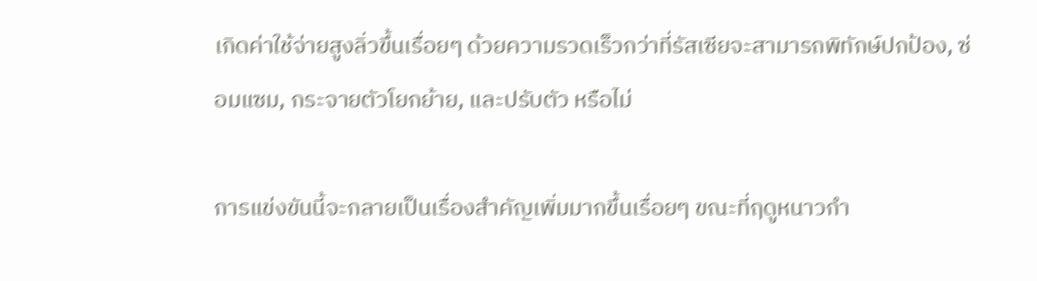เกิดค่าใช้จ่ายสูงลิ่วขึ้นเรื่อยๆ ด้วยความรวดเร็วกว่าที่รัสเซียจะสามารถพิทักษ์ปกป้อง, ซ่อมแซม, กระจายตัวโยกย้าย, และปรับตัว หรือไม่

การแข่งขันนี้จะกลายเป็นเรื่องสำคัญเพิ่มมากขึ้นเรื่อยๆ ขณะที่ฤดูหนาวกำ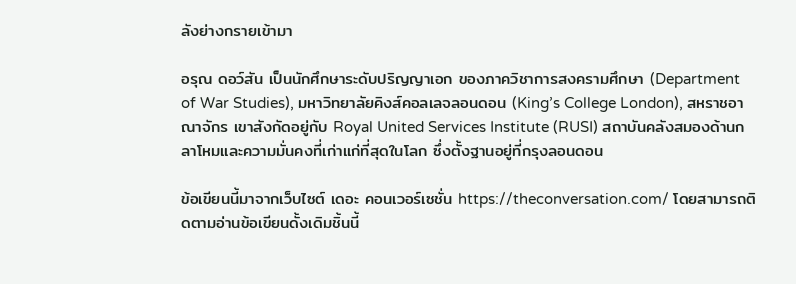ลังย่างกรายเข้ามา

อรุณ ดอว์สัน เป็นนักศึกษาระดับปริญญาเอก ของภาควิชาการสงครามศึกษา (Department of War Studies), มหาวิทยาลัยคิงส์คอลเลจลอนดอน (King’s College London), สหราชอาณาจักร เขาสังกัดอยู่กับ Royal United Services Institute (RUSI) สถาบันคลังสมองด้านกลาโหมและความมั่นคงที่เก่าแก่ที่สุดในโลก ซึ่งตั้งฐานอยู่ที่กรุงลอนดอน

ข้อเขียนนี้มาจากเว็บไซต์ เดอะ คอนเวอร์เซชั่น https://theconversation.com/ โดยสามารถติดตามอ่านข้อเขียนดั้งเดิมชิ้นนี้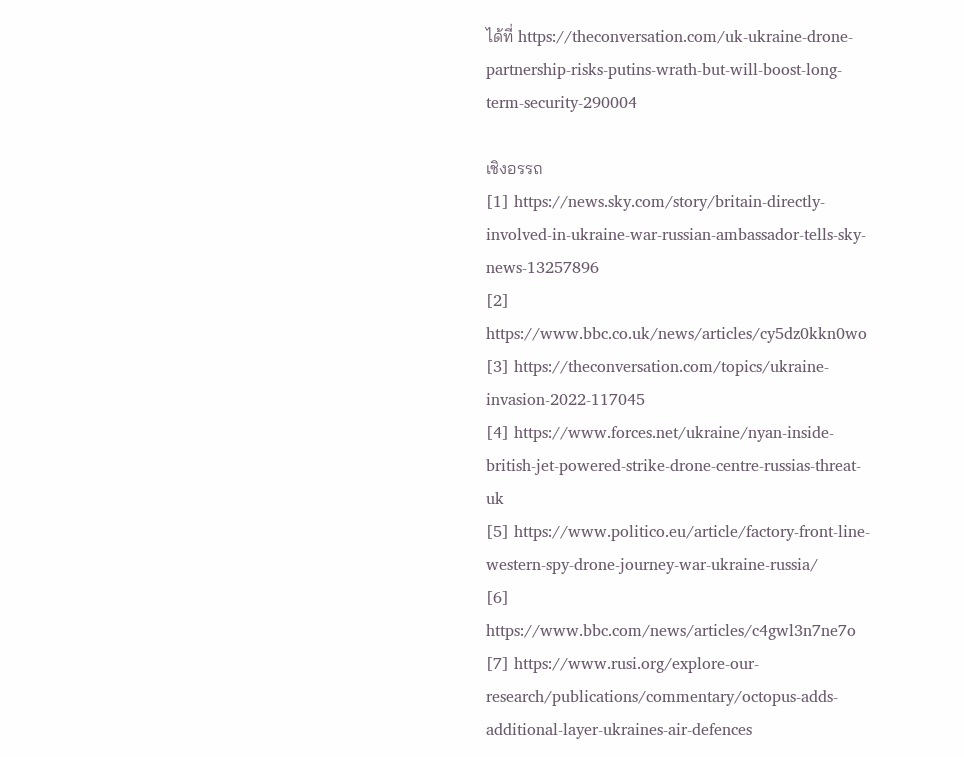ได้ที่ https://theconversation.com/uk-ukraine-drone-partnership-risks-putins-wrath-but-will-boost-long-term-security-290004

เชิงอรรถ
[1] https://news.sky.com/story/britain-directly-involved-in-ukraine-war-russian-ambassador-tells-sky-news-13257896
[2] https://www.bbc.co.uk/news/articles/cy5dz0kkn0wo
[3] https://theconversation.com/topics/ukraine-invasion-2022-117045
[4] https://www.forces.net/ukraine/nyan-inside-british-jet-powered-strike-drone-centre-russias-threat-uk
[5] https://www.politico.eu/article/factory-front-line-western-spy-drone-journey-war-ukraine-russia/
[6] https://www.bbc.com/news/articles/c4gwl3n7ne7o
[7] https://www.rusi.org/explore-our-research/publications/commentary/octopus-adds-additional-layer-ukraines-air-defences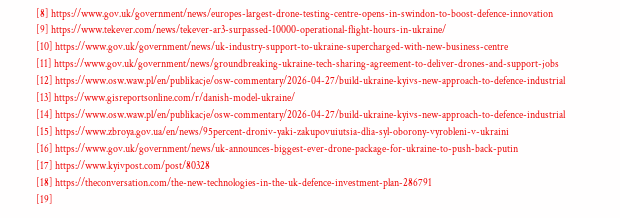[8] https://www.gov.uk/government/news/europes-largest-drone-testing-centre-opens-in-swindon-to-boost-defence-innovation
[9] https://www.tekever.com/news/tekever-ar3-surpassed-10000-operational-flight-hours-in-ukraine/
[10] https://www.gov.uk/government/news/uk-industry-support-to-ukraine-supercharged-with-new-business-centre
[11] https://www.gov.uk/government/news/groundbreaking-ukraine-tech-sharing-agreement-to-deliver-drones-and-support-jobs
[12] https://www.osw.waw.pl/en/publikacje/osw-commentary/2026-04-27/build-ukraine-kyivs-new-approach-to-defence-industrial
[13] https://www.gisreportsonline.com/r/danish-model-ukraine/
[14] https://www.osw.waw.pl/en/publikacje/osw-commentary/2026-04-27/build-ukraine-kyivs-new-approach-to-defence-industrial
[15] https://www.zbroya.gov.ua/en/news/95percent-droniv-yaki-zakupovuiutsia-dlia-syl-oborony-vyrobleni-v-ukraini
[16] https://www.gov.uk/government/news/uk-announces-biggest-ever-drone-package-for-ukraine-to-push-back-putin
[17] https://www.kyivpost.com/post/80328
[18] https://theconversation.com/the-new-technologies-in-the-uk-defence-investment-plan-286791
[19]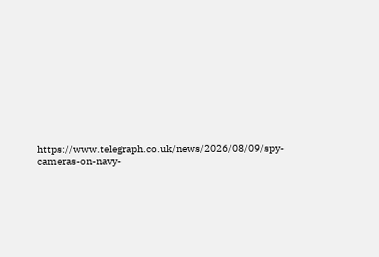https://www.telegraph.co.uk/news/2026/08/09/spy-cameras-on-navy-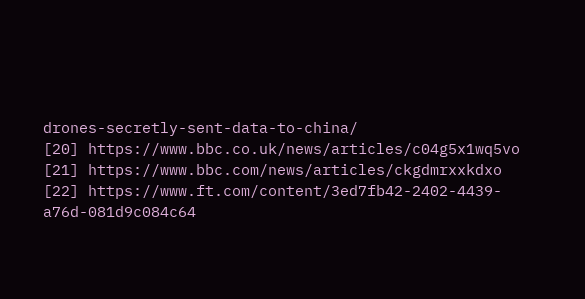drones-secretly-sent-data-to-china/
[20] https://www.bbc.co.uk/news/articles/c04g5x1wq5vo
[21] https://www.bbc.com/news/articles/ckgdmrxxkdxo
[22] https://www.ft.com/content/3ed7fb42-2402-4439-a76d-081d9c084c64